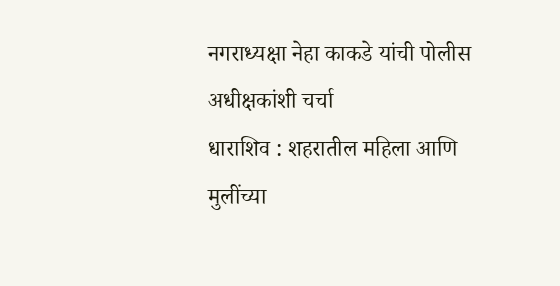नगराध्यक्षा नेहा काकडे यांची पोलीस अधीक्षकांशी चर्चा
धाराशिव : शहरातील महिला आणि मुलींच्या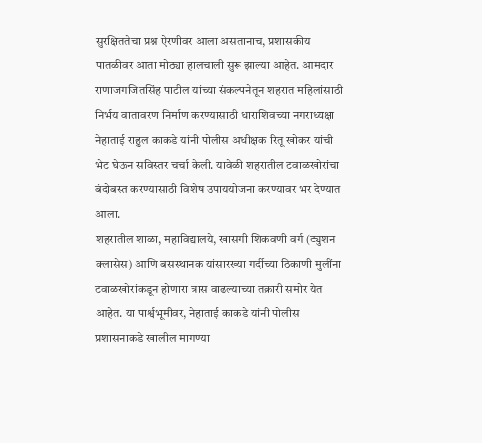सुरक्षिततेचा प्रश्न ऐरणीवर आला असतानाच, प्रशासकीय पातळीवर आता मोठ्या हालचाली सुरू झाल्या आहेत. आमदार राणाजगजितसिंह पाटील यांच्या संकल्पनेतून शहरात महिलांसाठी निर्भय वातावरण निर्माण करण्यासाठी धाराशिवच्या नगराध्यक्षा नेहाताई राहुल काकडे यांनी पोलीस अधीक्षक रितू खोकर यांची भेट घेऊन सविस्तर चर्चा केली. यावेळी शहरातील टवाळखोरांचा बंदोबस्त करण्यासाठी विशेष उपाययोजना करण्यावर भर देण्यात आला.
शहरातील शाळा, महाविद्यालये, खासगी शिकवणी वर्ग (ट्युशन क्लासेस) आणि बसस्थानक यांसारख्या गर्दीच्या ठिकाणी मुलींना टवाळखोरांकडून होणारा त्रास वाढल्याच्या तक्रारी समोर येत आहेत. या पार्श्वभूमीवर, नेहाताई काकडे यांनी पोलीस प्रशासनाकडे खालील मागण्या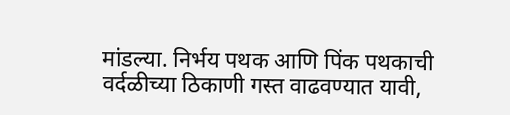मांडल्या. निर्भय पथक आणि पिंक पथकाची वर्दळीच्या ठिकाणी गस्त वाढवण्यात यावी,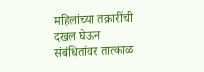महिलांच्या तक्रारींची दखल घेऊन संबंधितांवर तात्काळ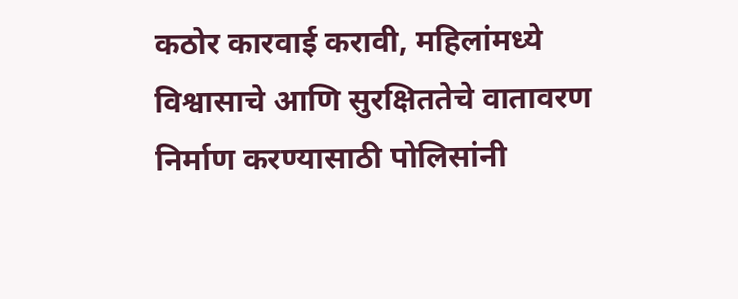कठोर कारवाई करावी, महिलांमध्ये विश्वासाचे आणि सुरक्षिततेचे वातावरण निर्माण करण्यासाठी पोलिसांनी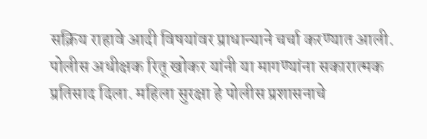सक्रिय राहावे आदी विषयांवर प्राधान्याने चर्चा करण्यात आली.
पोलीस अधीक्षक रितू खोकर यांनी या मागण्यांना सकारात्मक प्रतिसाद दिला. महिला सुरक्षा हे पोलीस प्रशासनाचे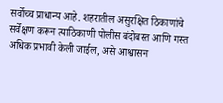सर्वोच्च प्राधान्य आहे. शहरातील असुरक्षित ठिकाणांचे सर्वेक्षण करून त्याठिकाणी पोलीस बंदोबस्त आणि गस्त अधिक प्रभावी केली जाईल, असे आश्वासन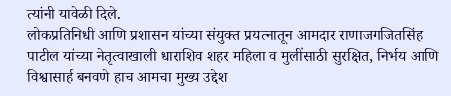त्यांनी यावेळी दिले.
लोकप्रतिनिधी आणि प्रशासन यांच्या संयुक्त प्रयत्नातून आमदार राणाजगजितसिंह पाटील यांच्या नेतृत्वाखाली धाराशिव शहर महिला व मुलींसाठी सुरक्षित, निर्भय आणि विश्वासार्ह बनवणे हाच आमचा मुख्य उद्देश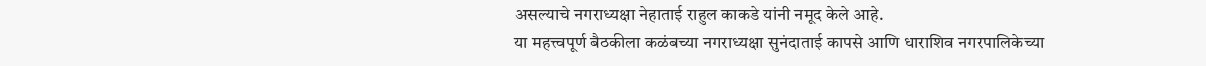असल्याचे नगराध्यक्षा नेहाताई राहुल काकडे यांनी नमूद केले आहे.
या महत्त्वपूर्ण बैठकीला कळंबच्या नगराध्यक्षा सुनंदाताई कापसे आणि धाराशिव नगरपालिकेच्या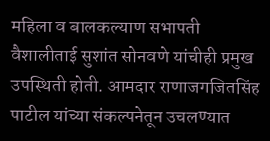महिला व बालकल्याण सभापती वैशालीताई सुशांत सोनवणे यांचीही प्रमुख उपस्थिती होती. आमदार राणाजगजितसिंह पाटील यांच्या संकल्पनेतून उचलण्यात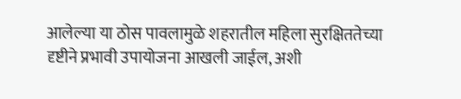आलेल्या या ठोस पावलामुळे शहरातील महिला सुरक्षिततेच्या दृष्टीने प्रभावी उपायोजना आखली जाईल, अशी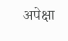अपेक्षा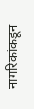नागरिकांकडून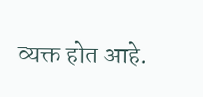व्यक्त होत आहे.